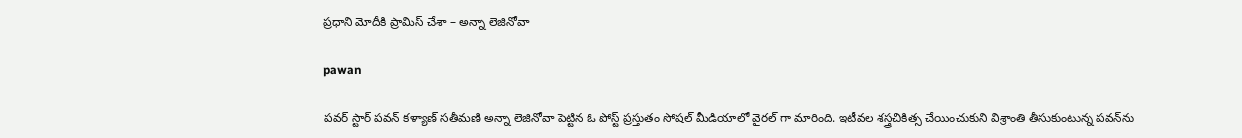ప్రధాని మోదీకి ప్రామిస్‌ చేశా – అన్నా లెజినోవా

pawan

పవర్ స్టార్ పవన్‌ కళ్యాణ్ సతీమణి అన్నా లెజినోవా పెట్టిన ఓ పోస్ట్‌ ప్రస్తుతం సోషల్ మీడియాలో వైరల్ గా మారింది. ఇటీవల శస్త్రచికిత్స చేయించుకుని విశ్రాంతి తీసుకుంటున్న పవన్‌ను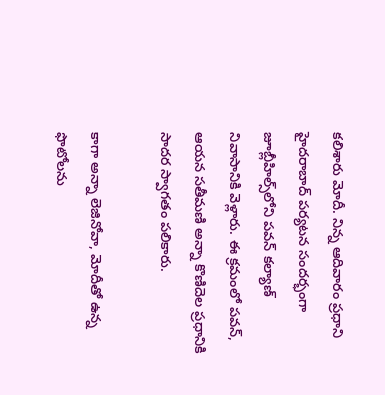కలిశారు మోదీ. నిన్న ఆదివారం ప్రధాని హైదరాబాద్‌ పర్యటన సందర్భంగా జూబ్లీహిల్స్‌లోని పవన్‌ కల్యాణ్‌ నివాసానికి వెళ్లారు. ఈ క్రమంలో పవన్, ఆయన సతీమణి అన్నా కొణిదెల ప్రధానికి సాదర స్వాగతం పలికారు.

కాగా అన్నా లెజినోవా, మోదీతో ఉన్న ఫొటోలను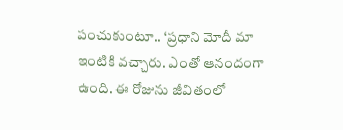పంచుకుంటూ.. ‘ప్రధాని మోదీ మా ఇంటికి వచ్చారు. ఎంతో ఆనందంగా ఉంది. ఈ రోజును జీవితంలో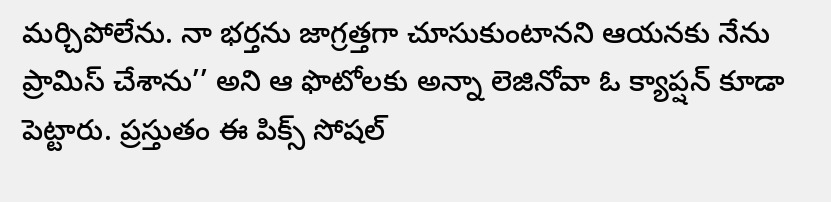మర్చిపోలేను. నా భర్తను జాగ్రత్తగా చూసుకుంటానని ఆయనకు నేను ప్రామిస్‌ చేశాను’’ అని ఆ ఫొటోలకు అన్నా లెజినోవా ఓ క్యాప్షన్‌ కూడా పెట్టారు. ప్రస్తుతం ఈ పిక్స్‌ సోషల్‌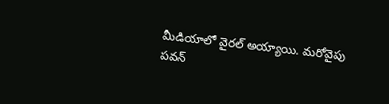మీడియాలో వైరల్ అయ్యాయి. మరోవైపు పవన్‌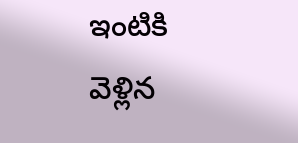ఇంటికి వెళ్లిన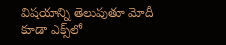విషయాన్ని తెలుపుతూ మోదీ కూడా ఎక్స్‌లో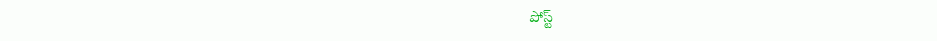పోస్ట్‌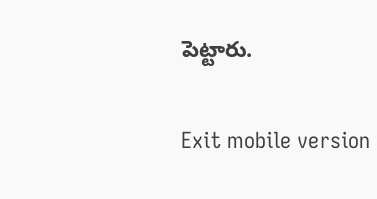పెట్టారు.

Exit mobile version